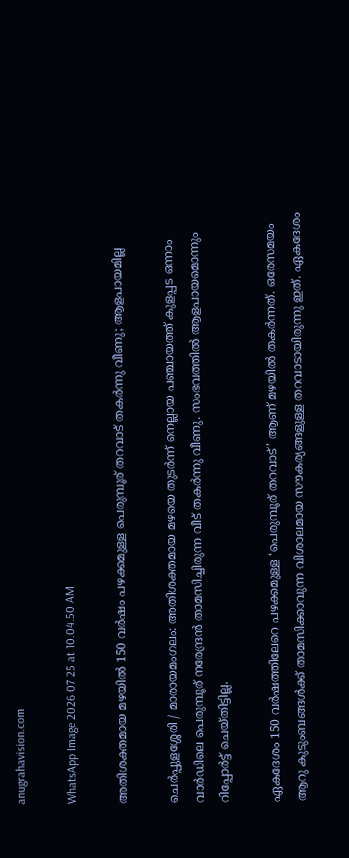anugrahavision.com

WhatsApp Image 2026 07 25 at 10.04.50 AM

അതിശക്തമായ മഴയിൽ 150 വർഷം പഴക്കമുള്ള പെരുമ്പൂര് തറവാട് തകർന്നു വീണു; ആളപായമില്ല

ചെർപ്പുളശ്ശേരി / മാരായമംഗലം: അതിശക്തമായ മഴയെ തുടർന്ന് നെല്ലായ പഞ്ചായത്ത് കുളപ്പട ഒന്നാം വാർഡിലെ പെരുമ്പൂര് നരേന്ദ്രൻ താമസിച്ചിരുന്ന വീട് തകർന്നു വീണു. സംഭവത്തിൽ ആളപായമൊന്നും റിപ്പോർട്ട് ചെയ്തിട്ടില്ല.

ഏകദേശം 150 വർഷത്തിലേറെ പഴക്കമുള്ള ‘പെരുമ്പൂര് തറവാട്’ ആണ് മഴയിൽ തകർന്നത്. ഒരേസമയം ആറു കുടുംബങ്ങൾക്ക് താമസിക്കാവുന്ന വിശാലമായ സൗകര്യങ്ങളുള്ള തറവാടായിരുന്നു ഇത്. ഏകദേശം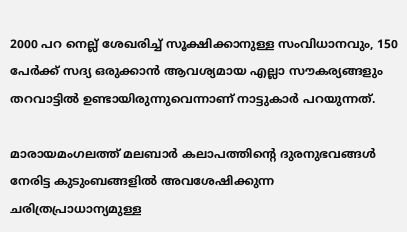2000 പറ നെല്ല് ശേഖരിച്ച് സൂക്ഷിക്കാനുള്ള സംവിധാനവും, 150 പേർക്ക് സദ്യ ഒരുക്കാൻ ആവശ്യമായ എല്ലാ സൗകര്യങ്ങളും തറവാട്ടിൽ ഉണ്ടായിരുന്നുവെന്നാണ് നാട്ടുകാർ പറയുന്നത്.

മാരായമംഗലത്ത് മലബാർ കലാപത്തിന്റെ ദുരനുഭവങ്ങൾ നേരിട്ട കുടുംബങ്ങളിൽ അവശേഷിക്കുന്ന ചരിത്രപ്രാധാന്യമുള്ള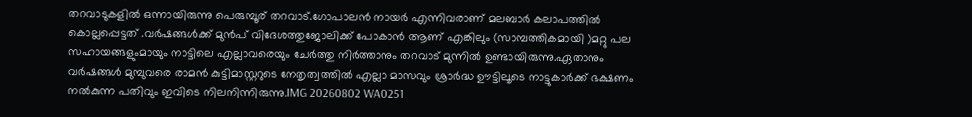തറവാടുകളിൽ ഒന്നായിരുന്നു പെരുമ്പൂര് തറവാട്.ഗോപാലൻ നായർ എന്നിവരാണ് മലബാർ കലാപത്തിൽ കൊല്ലപ്പെട്ടത് .വർഷങ്ങൾക്ക് മുൻപ് വിദേശത്തുജോലിക്ക് പോകാൻ ആണ് എങ്കിലും (സാമ്പത്തികമായി )മറ്റു പല സഹായങ്ങളുംമായും നാട്ടിലെ എല്ലാവരെയും ചേർത്തു നിർത്താനും തറവാട് മുന്നിൽ ഉണ്ടായിരുന്നു.ഏതാനും വർഷങ്ങൾ മുമ്പുവരെ രാമൻ കുട്ടിമാസ്റ്ററുടെ നേതൃത്വത്തിൽ എല്ലാ മാസവും ശ്രാർദ്ധ ഊട്ടിലൂടെ നാട്ടുകാർക്ക് ഭക്ഷണം നൽകുന്ന പതിവും ഇവിടെ നിലനിന്നിരുന്നു.IMG 20260802 WA0251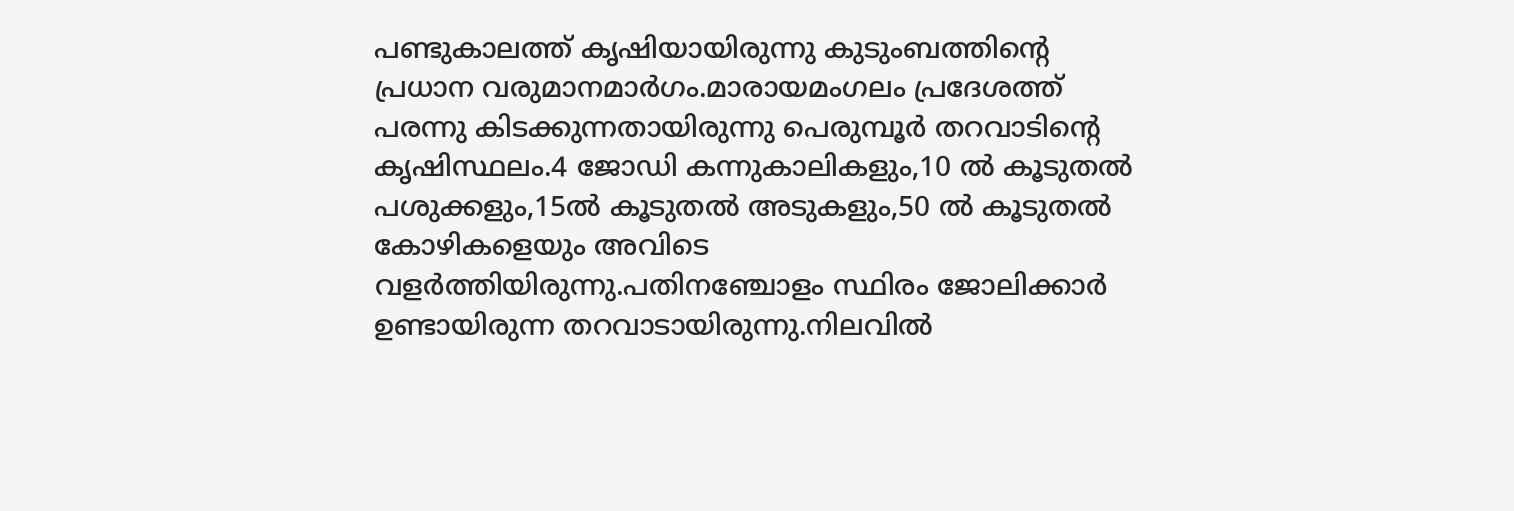പണ്ടുകാലത്ത് കൃഷിയായിരുന്നു കുടുംബത്തിന്റെ പ്രധാന വരുമാനമാർഗം.മാരായമംഗലം പ്രദേശത്ത്‌ പരന്നു കിടക്കുന്നതായിരുന്നു പെരുമ്പൂർ തറവാടിന്റെ കൃഷിസ്ഥലം.4 ജോഡി കന്നുകാലികളും,10 ൽ കൂടുതൽ പശുക്കളും,15ൽ കൂടുതൽ അടുകളും,50 ൽ കൂടുതൽ കോഴികളെയും അവിടെ വളർത്തിയിരുന്നു.പതിനഞ്ചോളം സ്ഥിരം ജോലിക്കാർ ഉണ്ടായിരുന്ന തറവാടായിരുന്നു.നിലവിൽ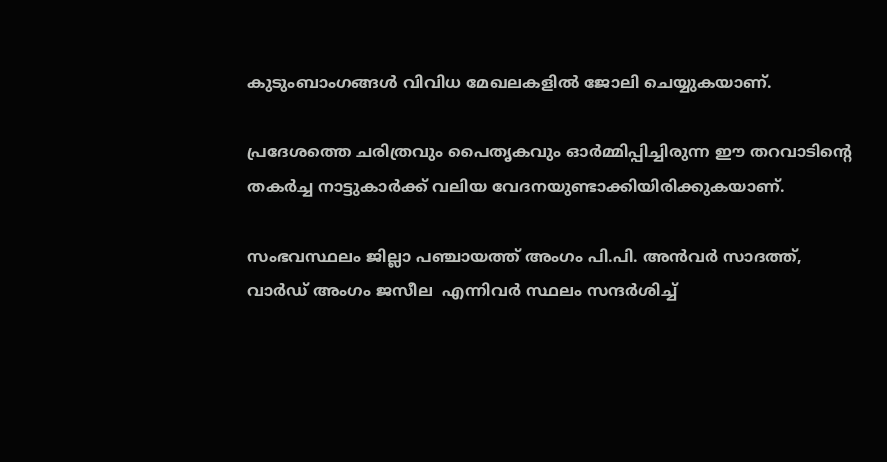കുടുംബാംഗങ്ങൾ വിവിധ മേഖലകളിൽ ജോലി ചെയ്യുകയാണ്.

പ്രദേശത്തെ ചരിത്രവും പൈതൃകവും ഓർമ്മിപ്പിച്ചിരുന്ന ഈ തറവാടിന്റെ തകർച്ച നാട്ടുകാർക്ക് വലിയ വേദനയുണ്ടാക്കിയിരിക്കുകയാണ്.

സംഭവസ്ഥലം ജില്ലാ പഞ്ചായത്ത് അംഗം പി.പി. അൻവർ സാദത്ത്, വാർഡ് അംഗം ജസീല  എന്നിവർ സ്ഥലം സന്ദർശിച്ച്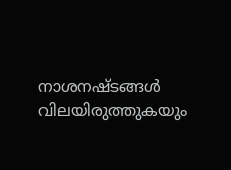നാശനഷ്ടങ്ങൾ വിലയിരുത്തുകയും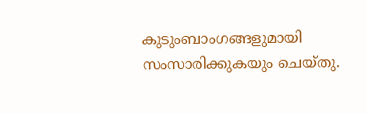കുടുംബാംഗങ്ങളുമായി സംസാരിക്കുകയും ചെയ്തു.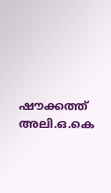ഷൗക്കത്ത് അലി.ഒ.കെ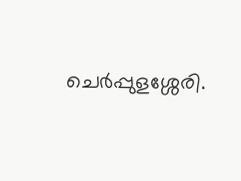ചെർപ്പുളശ്ശേരി.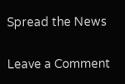Spread the News

Leave a Comment